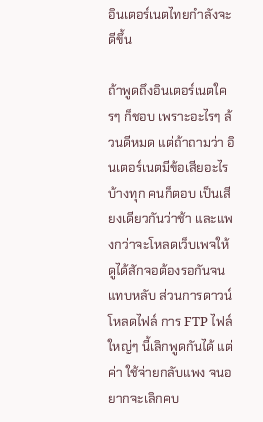อินเตอร์เนตไทยกำลังจะดีขึ้น

ถ้าพูดถึงอินเตอร์เนตใครๆ ก็ชอบ เพราะอะไรๆ ล้วนดีหมด แต่ถ้าถามว่า อินเตอร์เนตมีข้อเสียอะไรบ้างทุก คนก็ตอบ เป็นเสียงเดียวกันว่าช้า และแพงกว่าจะโหลดเว็บเพจให้ ดูได้สักจอต้องรอกันจนแทบหลับ ส่วนการดาวน์โหลดไฟล์ การ FTP ไฟล์ใหญ่ๆ นี้เลิกพูดกันได้ แต่ค่า ใช้จ่ายกลับแพง จนอยากจะเลิกคบ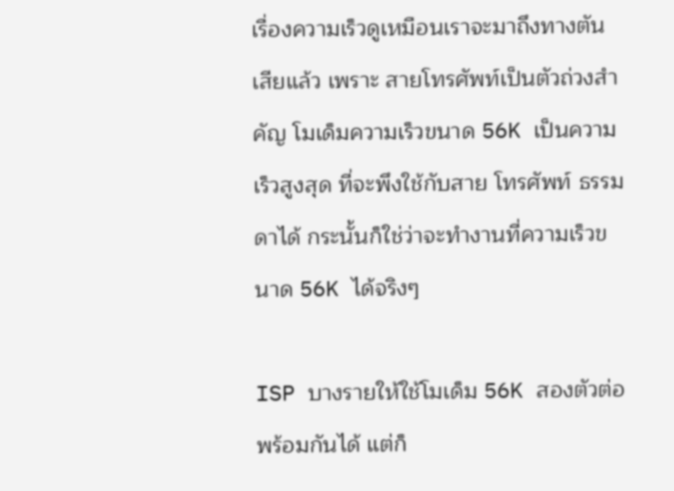เรื่องความเร็วดูเหมือนเราจะมาถึงทางตันเสียแล้ว เพราะ สายโทรศัพท์เป็นตัวถ่วงสำคัญ โมเด็มความเร็วขนาด 56K เป็นความเร็วสูงสุด ที่จะพึงใช้กับสาย โทรศัพท์ ธรรมดาได้ กระนั้นก็ใช่ว่าจะทำงานที่ความเร็วขนาด 56K ได้จริงๆ

ISP บางรายให้ใช้โมเด็ม 56K สองตัวต่อพร้อมกันได้ แต่ก็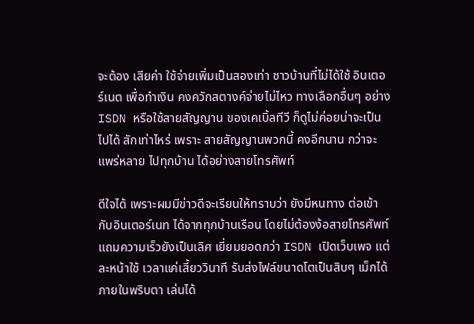จะต้อง เสียค่า ใช้จ่ายเพิ่มเป็นสองเท่า ชาวบ้านที่ไม่ได้ใช้ อินเตอร์เนต เพื่อทำเงิน คงควักสตางค์จ่ายไม่ไหว ทางเลือกอื่นๆ อย่าง ISDN หรือใช้สายสัญญาน ของเคเบิ้ลทีวี ก็ดูไม่ค่อยน่าจะเป็นไปได้ สักเท่าไหร่ เพราะ สายสัญญานพวกนี้ คงอีกนาน กว่าจะแพร่หลาย ไปทุกบ้าน ได้อย่างสายโทรศัพท์

ดีใจได้ เพราะผมมีข่าวดีจะเรียนให้ทราบว่า ยังมีหนทาง ต่อเข้ากับอินเตอร์เนท ได้จากทุกบ้านเรือน โดยไม่ต้องง้อสายโทรศัพท์ แถมความเร็วยังเป็นเลิศ เยี่ยมยอดกว่า ISDN เปิดเว็บเพจ แต่ละหน้าใช้ เวลาแค่เสี้ยววินาที รับส่งไฟล์ขนาดโตเป็นสิบๆ เม็กได้ภายในพริบตา เล่นได้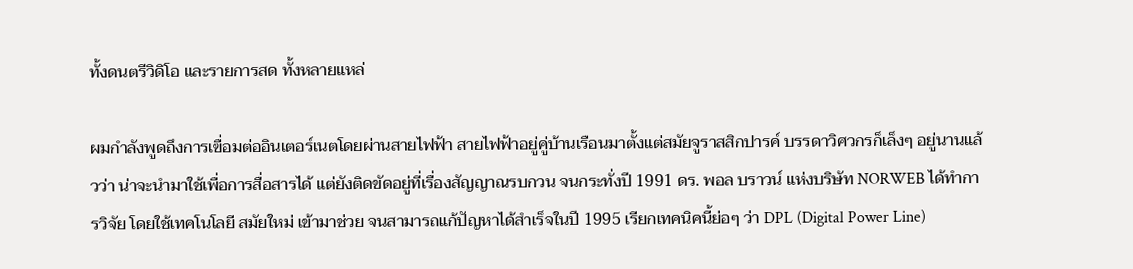ทั้งดนตรีวิดิโอ และรายการสด ทั้งหลายแหล่

ผมกำลังพูดถึงการเฃื่อมต่ออินเตอร์เนตโดยผ่านสายไฟฟ้า สายไฟฟ้าอยู่คู่บ้านเรือนมาตั้งแต่สมัยจูราสสิกปารค์ บรรดาวิศวกรก็เล็งๆ อยู่นานแล้วว่า น่าจะนำมาใช้เพื่อการสื่อสารได้ แต่ยังติดขัดอยู่ที่เรื่องสัญญาณรบกวน จนกระทั่งปี 1991 ดร. พอล บราวน์ แห่งบริษัท NORWEB ได้ทำการวิจัย โดยใช้เทคโนโลยี สมัยใหม่ เข้ามาช่วย จนสามารถแก้ปัญหาได้สำเร็จในปี 1995 เรียกเทคนิคนี้ย่อๆ ว่า DPL (Digital Power Line)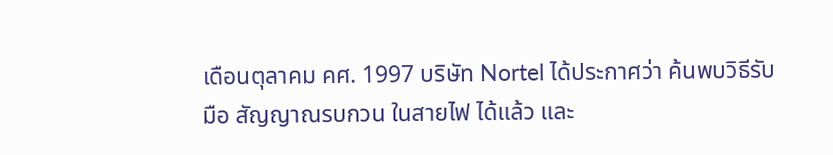เดือนตุลาคม คศ. 1997 บริษัท Nortel ได้ประกาศว่า ค้นพบวิธีรับมือ สัญญาณรบกวน ในสายไฟ ได้แล้ว และ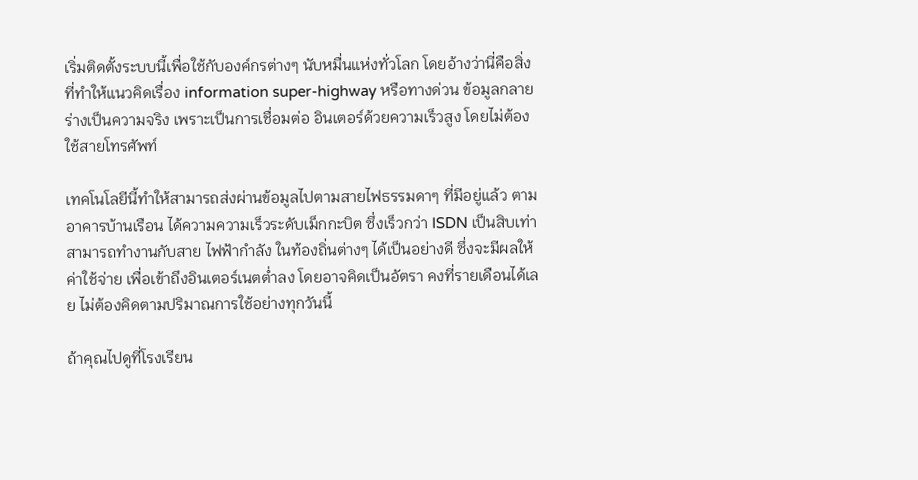เริ่มติดตั้งระบบนี้เพื่อใช้กับองค์กรต่างๆ นับหมื่นแห่งทั่วโลก โดยอ้างว่านี่คือสิ่งที่ทำให้แนวคิดเรื่อง information super-highway หรือทางด่วน ข้อมูลกลายร่างเป็นความจริง เพราะเป็นการเชื่อมต่อ อินเตอร์ด้วยความเร็วสูง โดยไม่ต้อง ใช้สายโทรศัพท์

เทคโนโลยีนี้ทำให้สามารถส่งผ่านข้อมูลไปตามสายไฟธรรมดาๆ ที่มีอยู่แล้ว ตามอาคารบ้านเรือน ได้ความความเร็วระดับเม็กกะบิต ซึ่งเร็วกว่า ISDN เป็นสิบเท่า สามารถทำงานกับสาย ไฟฟ้ากำลัง ในท้องถิ่นต่างๆ ได้เป็นอย่างดี ซึ่งจะมีผลให้ค่าใช้จ่าย เพื่อเข้าถึงอินเตอร์เนตต่ำลง โดยอาจคิดเป็นอัตรา คงที่รายเดือนได้เลย ไม่ต้องคิดตามปริมาณการใช้อย่างทุกวันนี้

ถ้าคุณไปดูที่โรงเรียน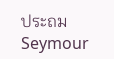ประถม Seymour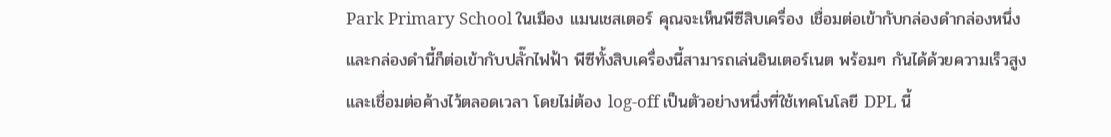Park Primary School ในเมือง แมนเชสเตอร์ คุณจะเห็นพีซีสิบเครื่อง เชื่อมต่อเข้ากับกล่องดำกล่องหนึ่ง และกล่องดำนี้ก็ต่อเข้ากับปลั๊กไฟฟ้า พีซีทั้งสิบเครื่องนี้สามารถเล่นอินเตอร์เนต พร้อมๆ กันได้ด้วยความเร็วสูง และเชื่อมต่อค้างไว้ตลอดเวลา โดยไม่ต้อง log-off เป็นตัวอย่างหนึ่งที่ใช้เทคโนโลยี DPL นี้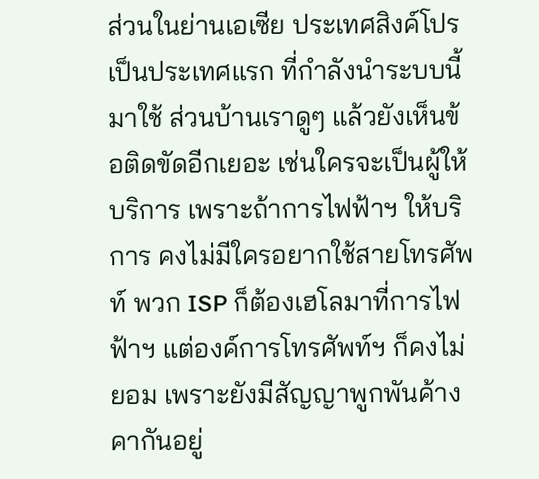ส่วนในย่านเอเซีย ประเทศสิงค์โปรเป็นประเทศแรก ที่กำลังนำระบบนี้มาใช้ ส่วนบ้านเราดูๆ แล้วยังเห็นข้อติดขัดอีกเยอะ เช่นใครจะเป็นผู้ให้บริการ เพราะถ้าการไฟฟ้าฯ ให้บริการ คงไม่มีใครอยากใช้สายโทรศัพท์ พวก ISP ก็ต้องเฮโลมาที่การไฟฟ้าฯ แต่องค์การโทรศัพท์ฯ ก็คงไม่ยอม เพราะยังมีสัญญาพูกพันค้างคากันอยู่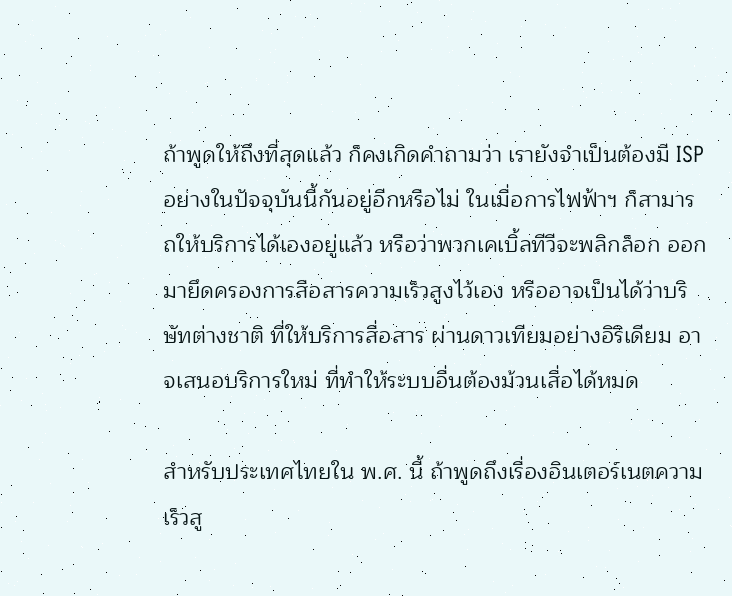ถ้าพูดให้ถึงที่สุดแล้ว ก็คงเกิดคำถามว่า เรายังจำเป็นต้องมี ISP อย่างในปัจจุบันนี้กันอยู่อีกหรือไม่ ในเมื่อการไฟฟ้าฯ ก็สามารถให้บริการได้เองอยู่แล้ว หรือว่าพวกเคเบิ้ลทีวีจะพลิกล็อก ออกมายึดครองการสือสารความเร็วสูงไว้เอง หรืออาจเป็นได้ว่าบริษัทต่างชาติ ที่ให้บริการสื่อสาร ผ่านดาวเทียมอย่างอิริเดียม อาจเสนอบริการใหม่ ที่ทำให้ระบบอื่นต้องม้วนเสื่อได้หมด

สำหรับประเทศไทยใน พ.ศ. นี้ ถ้าพูดถึงเรื่องอินเตอร์เนตความเร็วสู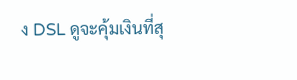ง DSL ดูจะคุ้มเงินที่สุ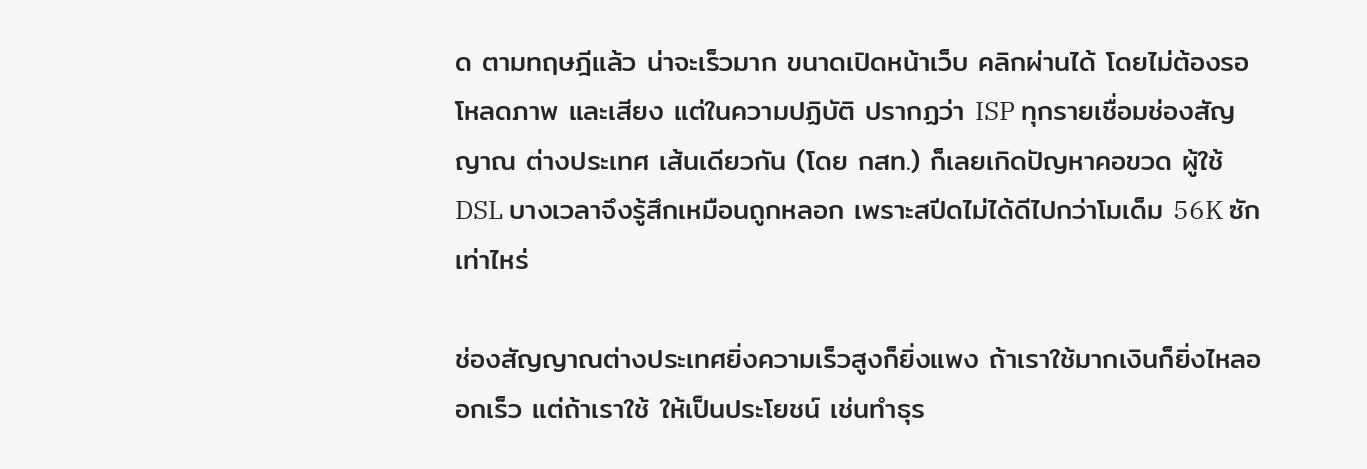ด ตามทฤษฎีแล้ว น่าจะเร็วมาก ขนาดเปิดหน้าเว็บ คลิกผ่านได้ โดยไม่ต้องรอ โหลดภาพ และเสียง แต่ในความปฏิบัติ ปรากฏว่า ISP ทุกรายเชื่อมช่องสัญญาณ ต่างประเทศ เส้นเดียวกัน (โดย กสท.) ก็เลยเกิดปัญหาคอขวด ผู้ใช้ DSL บางเวลาจึงรู้สึกเหมือนถูกหลอก เพราะสปีดไม่ได้ดีไปกว่าโมเด็ม 56K ซักเท่าไหร่

ช่องสัญญาณต่างประเทศยิ่งความเร็วสูงก็ยิ่งแพง ถ้าเราใช้มากเงินก็ยิ่งไหลออกเร็ว แต่ถ้าเราใช้ ให้เป็นประโยชน์ เช่นทำธุร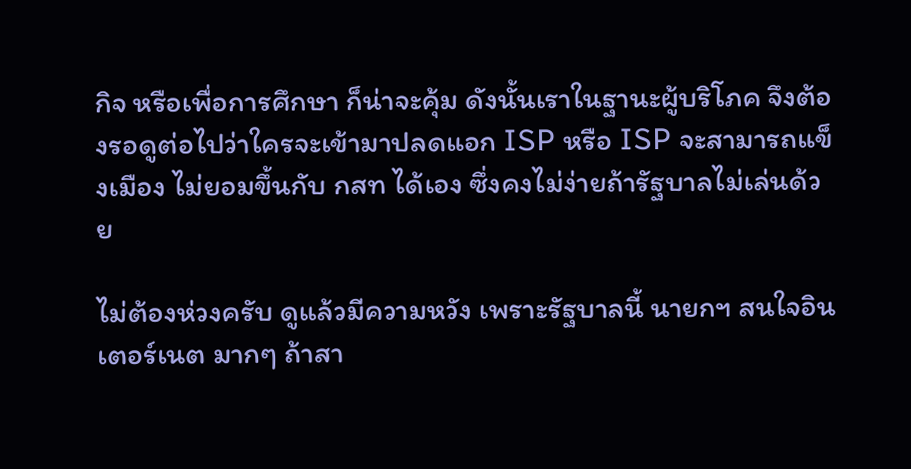กิจ หรือเพื่อการศึกษา ก็น่าจะคุ้ม ดังนั้นเราในฐานะผู้บริโภค จึงต้องรอดูต่อไปว่าใครจะเข้ามาปลดแอก ISP หรือ ISP จะสามารถแข็งเมือง ไม่ยอมขึ้นกับ กสท ได้เอง ซึ่งคงไม่ง่ายถ้ารัฐบาลไม่เล่นด้วย

ไม่ต้องห่วงครับ ดูแล้วมีความหวัง เพราะรัฐบาลนี้ นายกฯ สนใจอินเตอร์เนต มากๆ ถ้าสา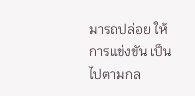มารถปล่อย ให้การแข่งขัน เป็นไปตามกล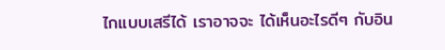ไกแบบเสรีได้ เราอาจจะ ได้เห็นอะไรดีๆ กับอิน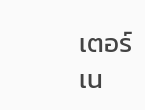เตอร์เน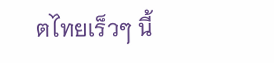ตไทยเร็วๆ นี้